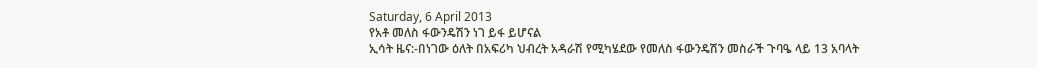Saturday, 6 April 2013
የአቶ መለስ ፋውንዴሽን ነገ ይፋ ይሆናል
ኢሳት ዜና:-በነገው ዕለት በአፍሪካ ህብረት አዳራሽ የሚካሄደው የመለስ ፋውንዴሽን መስራች ጉባዔ ላይ 13 አባላት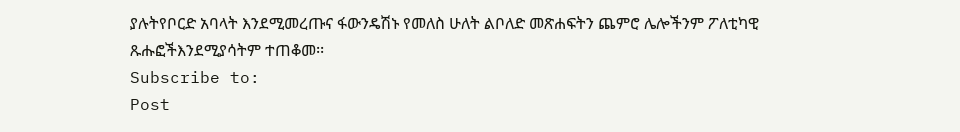ያሉትየቦርድ አባላት እንደሚመረጡና ፋውንዴሽኑ የመለስ ሁለት ልቦለድ መጽሐፍትን ጨምሮ ሌሎችንም ፖለቲካዊ ጹሑፎችእንደሚያሳትም ተጠቆመ፡፡
Subscribe to:
Post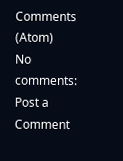Comments (Atom)
No comments:
Post a Comment